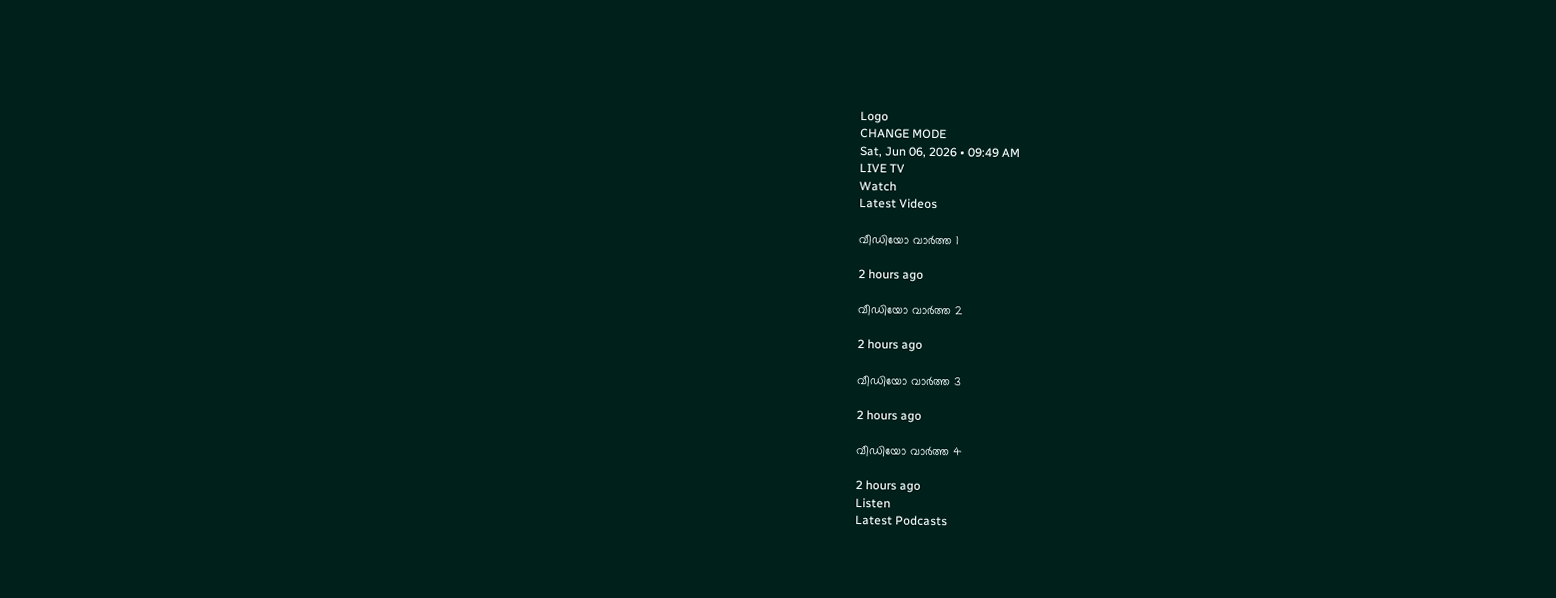Logo
CHANGE MODE
Sat, Jun 06, 2026 • 09:49 AM
LIVE TV
Watch
Latest Videos

വീഡിയോ വാർത്ത 1

2 hours ago

വീഡിയോ വാർത്ത 2

2 hours ago

വീഡിയോ വാർത്ത 3

2 hours ago

വീഡിയോ വാർത്ത 4

2 hours ago
Listen
Latest Podcasts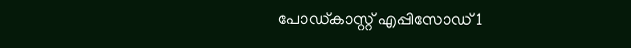പോഡ്കാസ്റ്റ് എപ്പിസോഡ് 1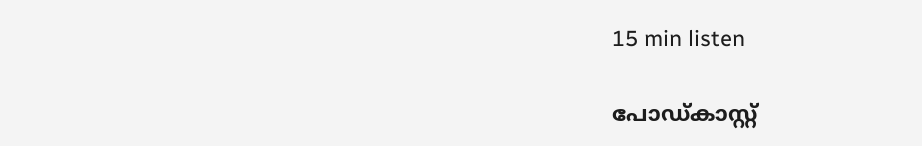15 min listen

പോഡ്കാസ്റ്റ്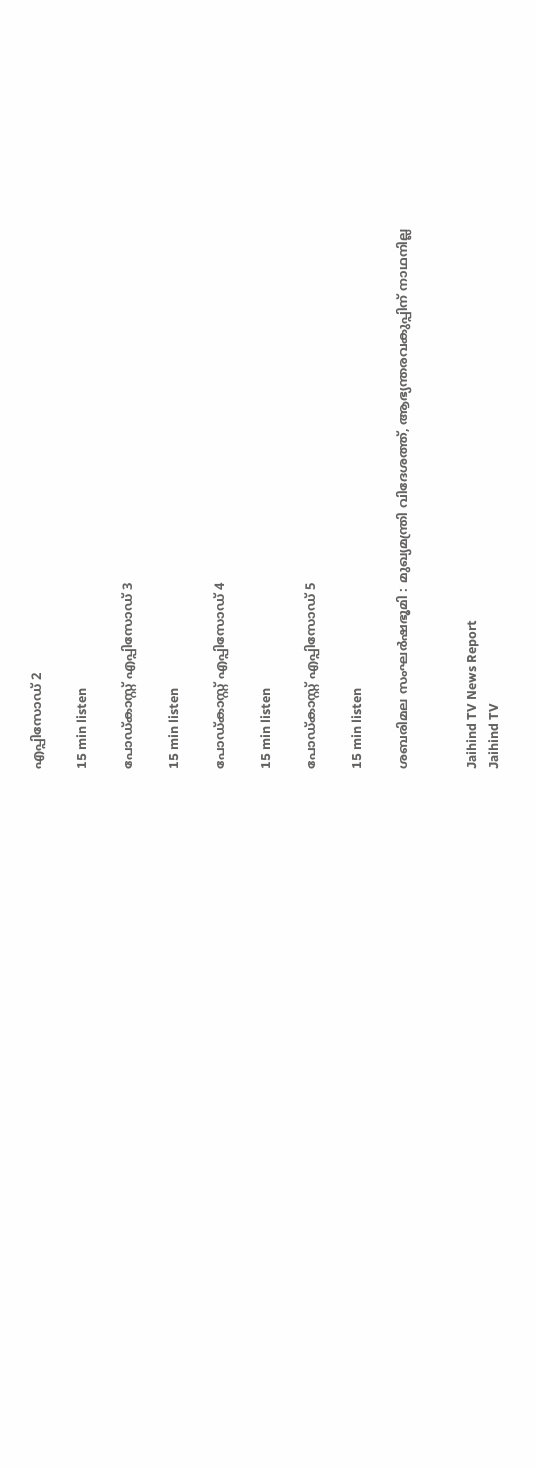എപ്പിസോഡ് 2

15 min listen

പോഡ്കാസ്റ്റ് എപ്പിസോഡ് 3

15 min listen

പോഡ്കാസ്റ്റ് എപ്പിസോഡ് 4

15 min listen

പോഡ്കാസ്റ്റ് എപ്പിസോഡ് 5

15 min listen

ശബരിമല സംഘർഷഭൂമി : മുഖ്യമന്ത്രി വിദേശത്ത്, ആഭ്യന്തരവകുപ്പിന് നാഥനില്ല


Jaihind TV News Report
Jaihind TV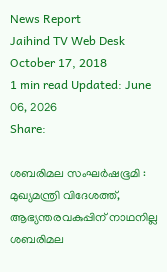News Report
Jaihind TV Web Desk
October 17, 2018
1 min read Updated: June 06, 2026
Share:

ശബരിമല സംഘർഷഭൂമി : മുഖ്യമന്ത്രി വിദേശത്ത്, ആഭ്യന്തരവകുപ്പിന് നാഥനില്ല
ശബരിമല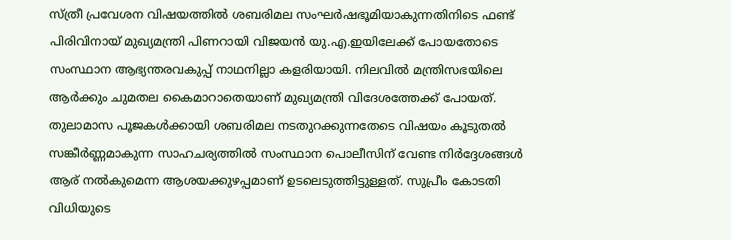സ്ത്രീ പ്രവേശന വിഷയത്തിൽ ശബരിമല സംഘർഷഭൂമിയാകുന്നതിനിടെ ഫണ്ട് പിരിവിനായ് മുഖ്യമന്ത്രി പിണറായി വിജയൻ യു.എ.ഇയിലേക്ക് പോയതോടെ സംസ്ഥാന ആഭ്യന്തരവകുപ്പ് നാഥനില്ലാ കളരിയായി. നിലവിൽ മന്ത്രിസഭയിലെ ആർക്കും ചുമതല കൈമാറാതെയാണ് മുഖ്യമന്ത്രി വിദേശത്തേക്ക് പോയത്. തുലാമാസ പൂജകൾക്കായി ശബരിമല നടതുറക്കുന്നതേടെ വിഷയം കൂടുതൽ സങ്കീർണ്ണമാകുന്ന സാഹചര്യത്തിൽ സംസ്ഥാന പൊലീസിന് വേണ്ട നിർദ്ദേശങ്ങൾ ആര് നൽകുമെന്ന ആശയക്കുഴപ്പമാണ് ഉടലെടുത്തിട്ടുള്ളത്. സുപ്രീം കോടതി വിധിയുടെ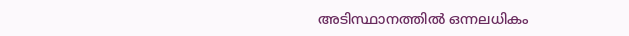അടിസ്ഥാനത്തിൽ ഒന്നലധികം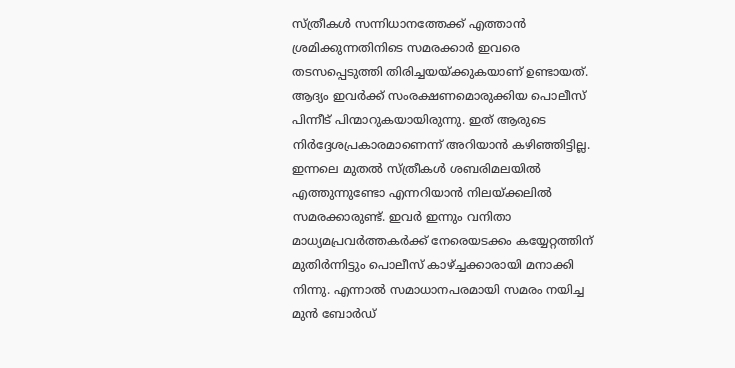സ്ത്രീകൾ സന്നിധാനത്തേക്ക് എത്താൻ ശ്രമിക്കുന്നതിനിടെ സമരക്കാർ ഇവരെ തടസപ്പെടുത്തി തിരിച്ചയയ്ക്കുകയാണ് ഉണ്ടായത്. ആദ്യം ഇവർക്ക് സംരക്ഷണമൊരുക്കിയ പൊലീസ് പിന്നീട് പിന്മാറുകയായിരുന്നു. ഇത് ആരുടെ നിർദ്ദേശപ്രകാരമാണെന്ന് അറിയാൻ കഴിഞ്ഞിട്ടില്ല. ഇന്നലെ മുതൽ സ്ത്രീകൾ ശബരിമലയിൽ എത്തുന്നുണ്ടോ എന്നറിയാൻ നിലയ്ക്കലിൽ സമരക്കാരുണ്ട്. ഇവർ ഇന്നും വനിതാ മാധ്യമപ്രവർത്തകർക്ക് നേരെയടക്കം കയ്യേറ്റത്തിന് മുതിർന്നിട്ടും പൊലീസ് കാഴ്ച്ചക്കാരായി മനാക്കി നിന്നു. എന്നാൽ സമാധാനപരമായി സമരം നയിച്ച മുൻ ബോർഡ്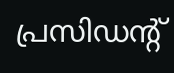പ്രസിഡന്‍റ്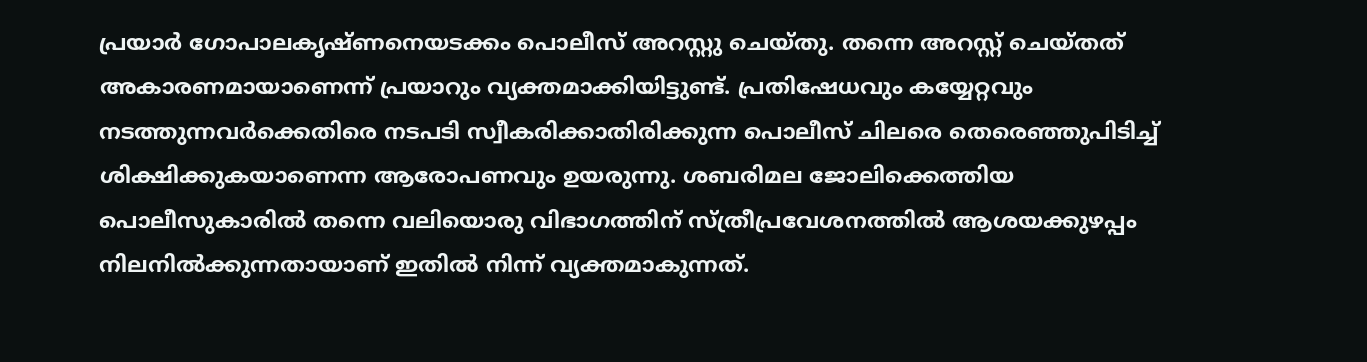പ്രയാർ ഗോപാലകൃഷ്ണനെയടക്കം പൊലീസ് അറസ്റ്റു ചെയ്തു. തന്നെ അറസ്റ്റ് ചെയ്തത് അകാരണമായാണെന്ന് പ്രയാറും വ്യക്തമാക്കിയിട്ടുണ്ട്. പ്രതിഷേധവും കയ്യേറ്റവും നടത്തുന്നവർക്കെതിരെ നടപടി സ്വീകരിക്കാതിരിക്കുന്ന പൊലീസ് ചിലരെ തെരെഞ്ഞുപിടിച്ച് ശിക്ഷിക്കുകയാണെന്ന ആരോപണവും ഉയരുന്നു. ശബരിമല ജോലിക്കെത്തിയ പൊലീസുകാരിൽ തന്നെ വലിയൊരു വിഭാഗത്തിന് സ്ത്രീപ്രവേശനത്തിൽ ആശയക്കുഴപ്പം നിലനിൽക്കുന്നതായാണ് ഇതിൽ നിന്ന് വ്യക്തമാകുന്നത്.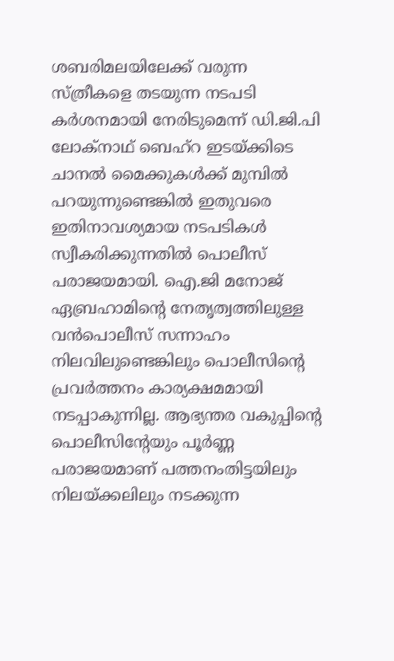ശബരിമലയിലേക്ക് വരുന്ന സ്ത്രീകളെ തടയുന്ന നടപടി കർശനമായി നേരിടുമെന്ന് ഡി.ജി.പി ലോക്‌നാഥ് ബെഹ്‌റ ഇടയ്ക്കിടെ ചാനൽ മൈക്കുകൾക്ക് മുമ്പിൽ പറയുന്നുണ്ടെങ്കിൽ ഇതുവരെ ഇതിനാവശ്യമായ നടപടികൾ സ്വീകരിക്കുന്നതിൽ പൊലീസ് പരാജയമായി. ഐ.ജി മനോജ് ഏബ്രഹാമിന്റെ നേതൃത്വത്തിലുള്ള വൻപൊലീസ് സന്നാഹം നിലവിലുണ്ടെങ്കിലും പൊലീസിന്റെ പ്രവർത്തനം കാര്യക്ഷമമായി നടപ്പാകുന്നില്ല. ആഭ്യന്തര വകുപ്പിന്റെ പൊലീസിന്റേയും പൂർണ്ണ പരാജയമാണ് പത്തനംതിട്ടയിലും നിലയ്ക്കലിലും നടക്കുന്ന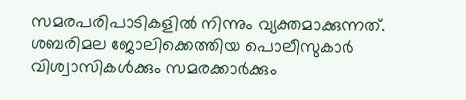സമരപരിപാടികളിൽ നിന്നും വ്യക്തമാക്കുന്നത്. ശബരിമല ജോലിക്കെത്തിയ പൊലീസുകാർ വിശ്വാസികൾക്കും സമരക്കാർക്കും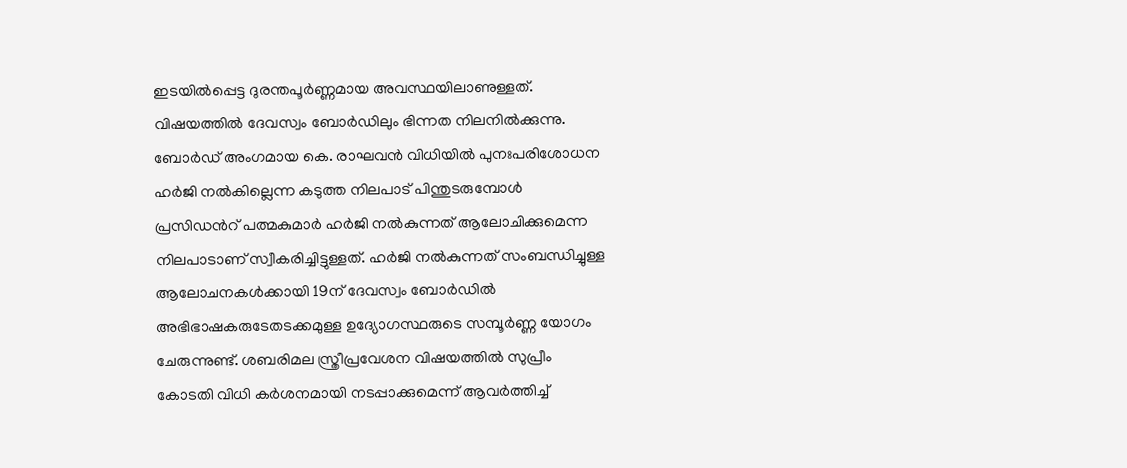ഇടയിൽപ്പെട്ട ദുരന്തപൂർണ്ണമായ അവസ്ഥയിലാണുള്ളത്. വിഷയത്തിൽ ദേവസ്വം ബോർഡിലും ഭിന്നത നിലനിൽക്കുന്നു. ബോർഡ് അംഗമായ കെ. രാഘവൻ വിധിയിൽ പുനഃപരിശോധന ഹർജി നൽകില്ലെന്ന കടുത്ത നിലപാട് പിന്തുടരുമ്പോൾ പ്രസിഡന്‍റ് പത്മകുമാർ ഹർജി നൽകുന്നത് ആലോചിക്കുമെന്ന നിലപാടാണ് സ്വീകരിച്ചിട്ടുള്ളത്. ഹർജി നൽകുന്നത് സംബന്ധിച്ചുള്ള ആലോചനകൾക്കായി 19ന് ദേവസ്വം ബോർഡിൽ അഭിഭാഷകരുടേതടക്കമുള്ള ഉദ്യോഗസ്ഥരുടെ സമ്പൂർണ്ണ യോഗം ചേരുന്നുണ്ട്. ശബരിമല സ്ത്രീപ്രവേശന വിഷയത്തിൽ സുപ്രീം കോടതി വിധി കർശനമായി നടപ്പാക്കുമെന്ന് ആവർത്തിച്ച്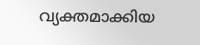വ്യക്തമാക്കിയ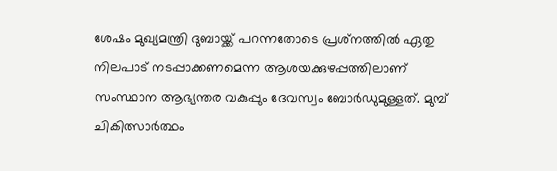ശേഷം മുഖ്യമന്ത്രി ദുബായ്ക്ക് പറന്നതോടെ പ്രശ്‌നത്തിൽ ഏതു നിലപാട് നടപ്പാക്കണമെന്ന ആശയക്കുഴപ്പത്തിലാണ് സംസ്ഥാന ആഭ്യന്തര വകുപ്പും ദേവസ്വം ബോർഡുമുള്ളത്. മുമ്പ് ചികിത്സാർത്ഥം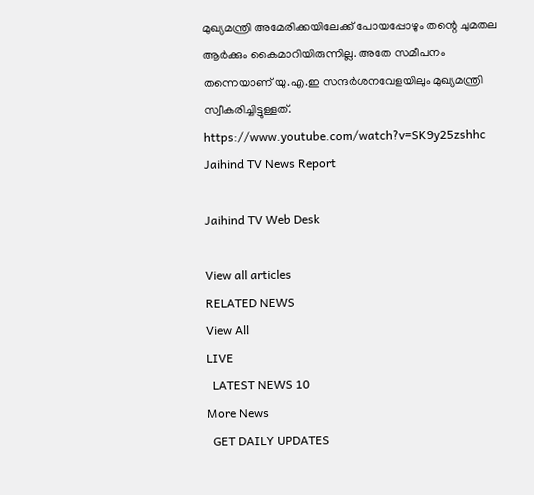മുഖ്യമന്ത്രി അമേരിക്കയിലേക്ക് പോയപ്പോഴും തന്റെ ചുമതല ആർക്കും കൈമാറിയിരുന്നില്ല. അതേ സമീപനം തന്നെയാണ് യു.എ.ഇ സന്ദർശനവേളയിലും മുഖ്യമന്ത്രി സ്വീകരിച്ചിട്ടുള്ളത്. https://www.youtube.com/watch?v=SK9y25zshhc
Jaihind TV News Report

Jaihind TV Web Desk

View all articles
RELATED NEWS
View All
LIVE
  LATEST NEWS 10
More News
  GET DAILY UPDATES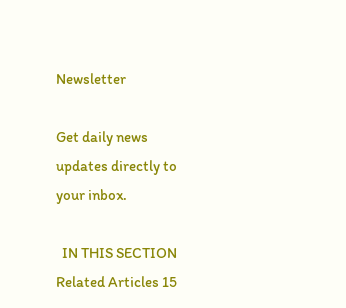Newsletter

Get daily news updates directly to your inbox.

  IN THIS SECTION
Related Articles 15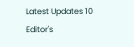Latest Updates 10
Editor's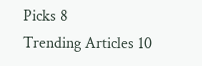Picks 8
Trending Articles 10